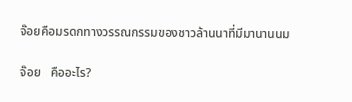จ๊อยคือมรดกทางวรรณกรรมของชาวล้านนาที่มีมานานนม

จ๊อย   คืออะไร?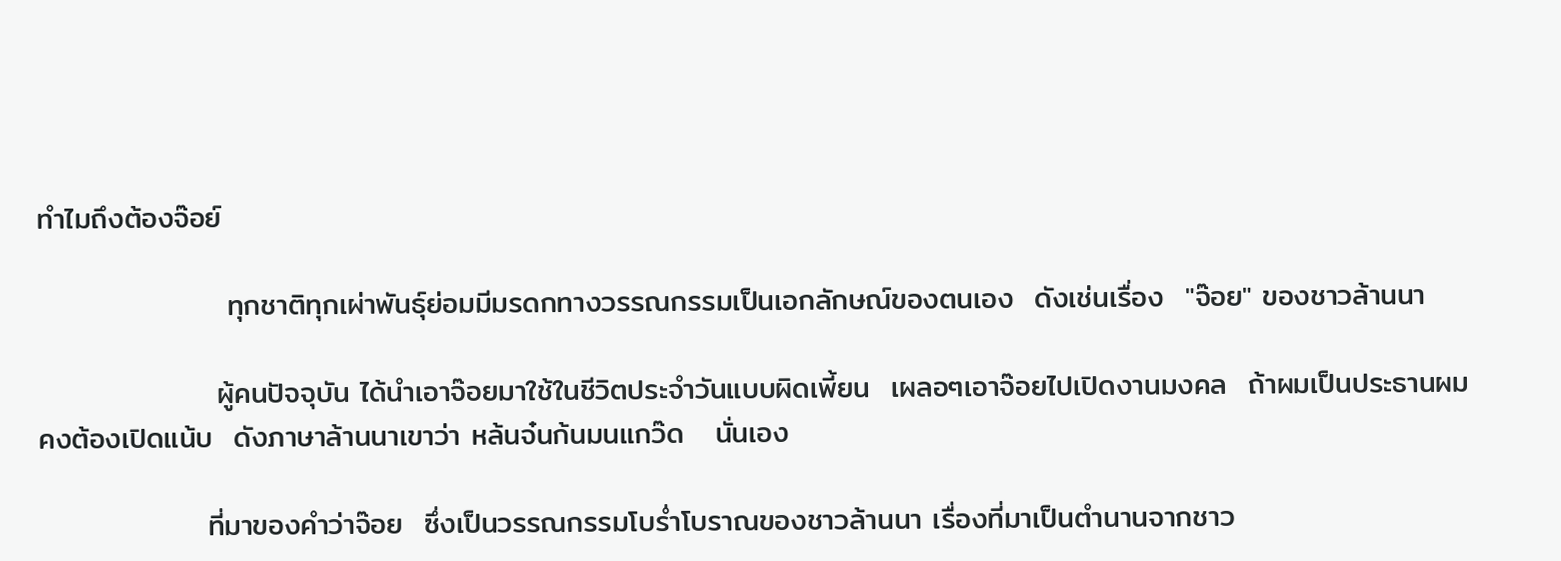ทำไมถึงต้องจ๊อย์

                  ทุกชาติทุกเผ่าพันธุ์ย่อมมีมรดกทางวรรณกรรมเป็นเอกลักษณ์ของตนเอง  ดังเช่นเรื่อง  "จ๊อย" ของชาวล้านนา

                 ผู้คนปัจจุบัน ได้นำเอาจ๊อยมาใช้ในชีวิตประจำวันแบบผิดเพี้ยน  เผลอๆเอาจ๊อยไปเปิดงานมงคล  ถ้าผมเป็นประธานผมคงต้องเปิดแน้บ  ดังภาษาล้านนาเขาว่า หล้นจ๋นก้นมนแกว๊ด   นั่นเอง

                ที่มาของคำว่าจ๊อย  ซึ่งเป็นวรรณกรรมโบร่ำโบราณของชาวล้านนา เรื่องที่มาเป็นตำนานจากชาว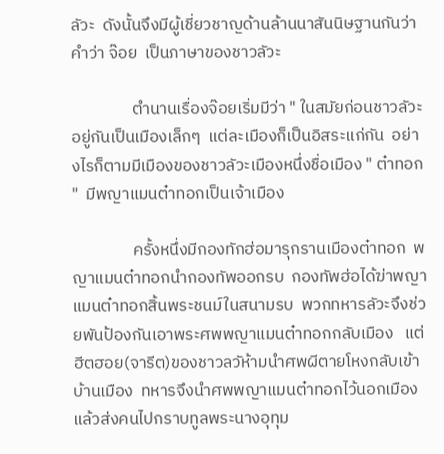ลัวะ  ดังนั้นจึงมีผู้เชี่ยวชาญด้านล้านนาสันนิษฐานกันว่า  คำว่า จ๊อย  เป็นภาษาของชาวลัวะ

                ตำนานเรื่องจ๊อยเริ่มมีว่า " ในสมัยก่อนชาวลัวะอยู่กันเป็นเมืองเล็กๆ  แต่ละเมืองก็เป็นอิสระแก่กัน  อย่างไรก็ตามมีเมืองของชาวลัวะเมืองหนึ่งชื่อเมือง " ต๋าทอก "  มีพญาแมนต๋าทอกเป็นเจ้าเมือง

                ครั้งหนึ่งมีกองทักฮ่อมารุกรานเมืองต๋าทอก  พญาแมนต๋าทอกนำกองทัพออกรบ  กองทัพฮ่อได้ฆ่าพญาแมนต๋าทอกสิ้นพระชนม์ในสนามรบ  พวกทหารลัวะจึงช่วยพันป้องกันเอาพระศพพญาแมนต๋าทอกกลับเมือง   แต่ฮีตฮอย(จารีต)ของชาวลวัห้ามนำศพผีตายโหงกลับเข้าบ้านเมือง  ทหารจึงนำศพพญาแมนต๋าทอกไว้นอกเมืองแล้วส่งคนไปกราบทูลพระนางอุทุม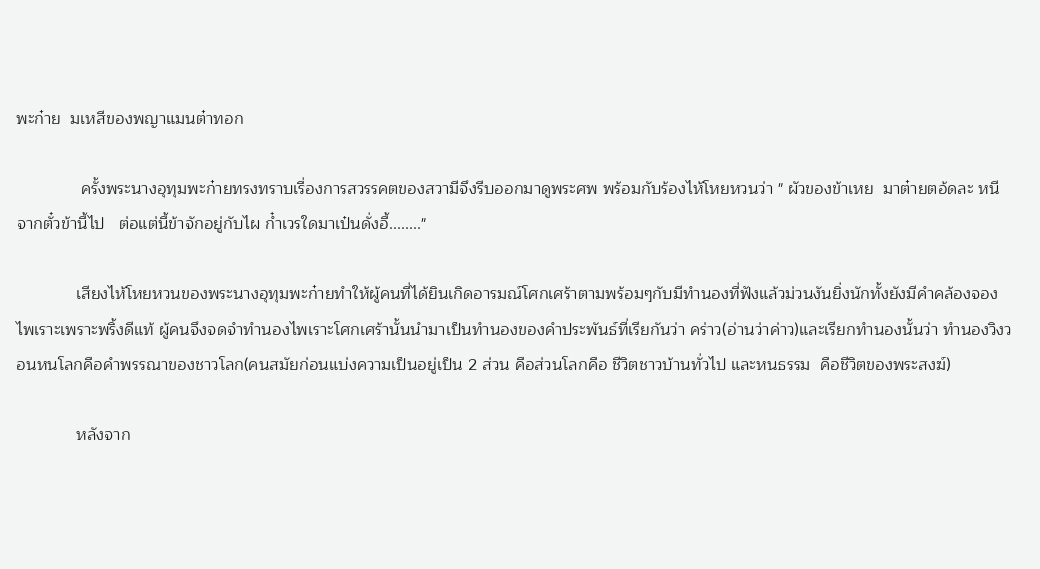พะก๋าย  มเหสีของพญาแมนต๋าทอก

              ครั้งพระนางอุทุมพะก๋ายทรงทราบเรื่องการสวรรคตของสวามีจึงรีบออกมาดูพระศพ พร้อมกับร้องไห้โหยหวนว่า " ผัวของข้าเหย  มาต๋ายตอ้ดละ หนีจากตั๋วข้านี้ไป   ต่อแต่นี้ข้าจักอยู่กับไผ ก๋ำเวรใดมาเป๋นดั่งอี้........"

             เสียงไห้โหยหวนของพระนางอุทุมพะก๋ายทำให้ผู้คนที่ได้ยินเกิดอารมณ์โศกเศร้าตามพร้อมๆกับมีทำนองที่ฟังแล้วม่วนงันยิ่งนักทั้งยังมีคำคล้องจองไพเราะเพราะพริ้งดีแท้ ผู้คนจึงจดจำทำนองไพเราะโศกเศร้านั้นนำมาเป็นทำนองของคำประพันธ์ที่เรียกันว่า คร่าว(อ่านว่าค่าว)และเรียกทำนองนั้นว่า ทำนองวิงวอนหนโลกคือคำพรรณาของชาวโลก(คนสมัยก่อนแบ่งความเป็นอยู่เป็น 2 ส่วน คือส่วนโลกคือ ชีวิตชาวบ้านทั่วไป และหนธรรม  คือชีวิตของพระสงฆ์)

             หลังจาก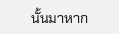นั้นมาหาก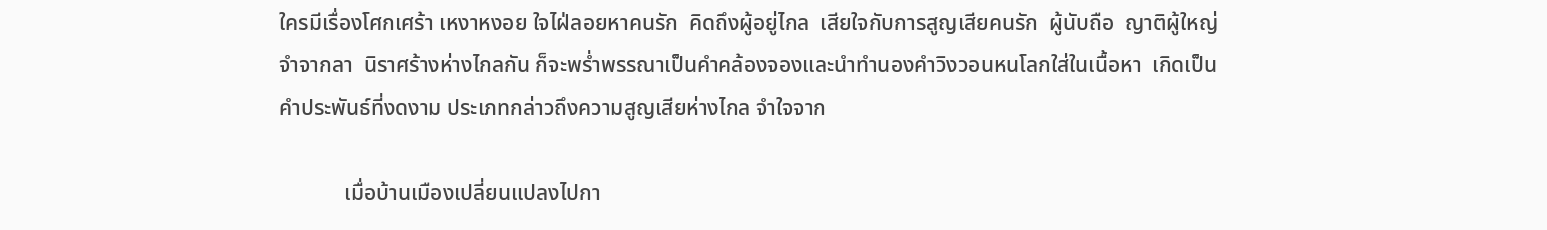ใครมีเรื่องโศกเศร้า เหงาหงอย ใจไฝ่ลอยหาคนรัก  คิดถึงผู้อยู่ไกล  เสียใจกับการสูญเสียคนรัก  ผู้นับถือ  ญาติผู้ใหญ่  จำจากลา  นิราศร้างห่างไกลกัน ก็จะพร่ำพรรณาเป็นคำคล้องจองและนำทำนองคำวิงวอนหนโลกใส่ในเนื้อหา  เกิดเป็นคำประพันธ์ที่งดงาม ประเภทกล่าวถึงความสูญเสียห่างไกล จำใจจาก

            เมื่อบ้านเมืองเปลี่ยนแปลงไปกา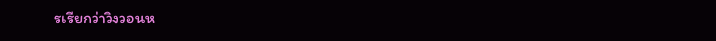รเรียกว่าวิงวอนห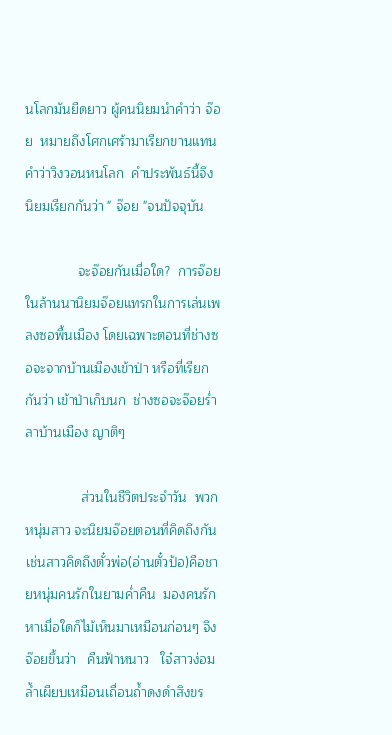นโลกมันยืดยาว ผู้คนนิยมนำคำว่า จ๊อย  หมายถึงโศกเศร้ามาเรียกขานแทนคำว่าวิงวอนหนโลก  คำประพันธ์นี้จึงนิยมเรียกกันว่า " จ๊อย "จนปัจจุบัน

              จะจ๊อยกันเมื่อใด?  การจ๊อยในล้านนานิยมจ๊อยแทรกในการเล่นเพลงซอพื้นเมือง โดยเฉพาะตอนที่ช่างซอจะจากบ้านเมืองเข้าป่า หรือที่เรียกกันว่า เข้าป่าเก็บนก  ช่างซอจะจ๊อยร่ำลาบ้านเมือง ญาติๆ

               ส่วนในชีวิตประจำวัน  พวกหนุ่มสาว จะนิยมจ๊อยตอนที่คิดถึงกัน เช่นสาวคิดถึงตั๋วพ่อ(อ่านตั๋วป้อ)คือชายหนุ่มคนรักในยามค่ำคืน  มองคนรักหาเมื่อใดก็ไม้เห็นมาเหมือนก่อนๆ จึงจ๊อยขึ้นว่า   คืนฟ้าหนาว   ใจ๋สาวง่อมล้ำเผียบเหมือนเถื่อนถ้ำดงดำสิงขร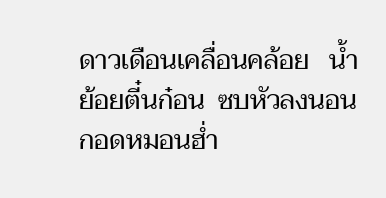ดาวเดือนเคลื่อนคล้อย   น้ำย้อยตี๋นก๋อน  ซบหัวลงนอนกอดหมอนฮ่ำ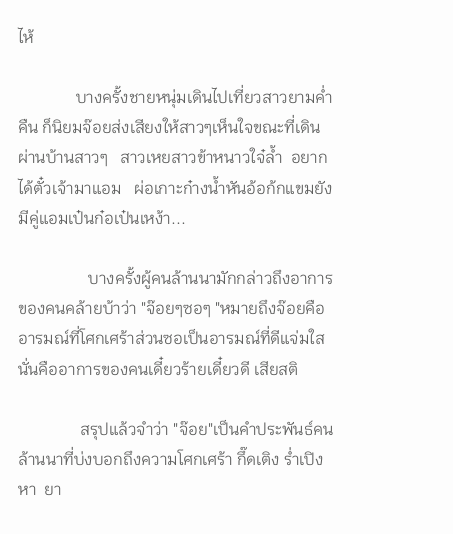ไห้

              บางครั้งชายหนุ่มเดินไปเที่ยวสาวยามค่ำคืน ก็นิยมจ๊อยส่งเสียงให้สาวๆเห็นใจขณะที่เดินผ่านบ้านสาวๆ   สาวเหยสาวข้าหนาวใจ๋ล้ำ  อยากได้ตั๋วเจ้ามาแอม   ผ่อเกาะก๋างน้ำหันอ้อก้กแขมยังมีคู่แอมเป๋นก๋อเป๋นเหง้า...

                 บางครั้งผู้คนล้านนามักกล่าวถึงอาการของคนคล้ายบ้าว่า "จ๊อยๆซอๆ "หมายถึงจ๊อยคืออารมณ์ที่โศกเศร้าส่วนซอเป็นอารมณ์ที่ดีแจ่มใส   นั่นคืออาการของคนเดี๋ยวร้ายเดี๋ยวดี เสียสติ

               สรุปแล้วจำว่า "จ๊อย"เป็นคำประพันธ์คนล้านนาที่บ่งบอกถึงความโศกเศร้า กึ๊ดเติง ร่ำเปิงหา  ยา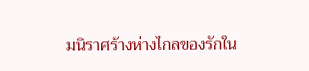มนิราศร้างห่างไกลของรักใน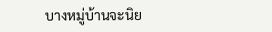บางหมู่บ้านจะนิย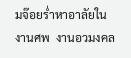มจ๊อยร่ำหาอาลัยในงานศพ  งานอวมงคล